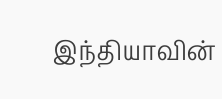இந்தியாவின்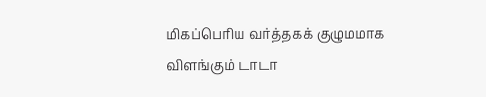மிகப்பெரிய வர்த்தகக் குழுமமாக விளங்கும் டாடா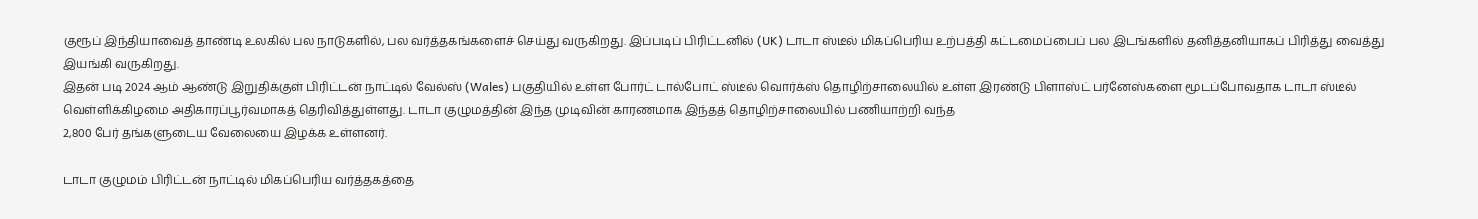குரூப் இந்தியாவைத் தாண்டி உலகில் பல நாடுகளில், பல வர்த்தகங்களைச் செய்து வருகிறது. இப்படிப் பிரிட்டனில் (UK) டாடா ஸ்டீல் மிகப்பெரிய உற்பத்தி கட்டமைப்பைப் பல இடங்களில் தனித்தனியாகப் பிரித்து வைத்து இயங்கி வருகிறது.
இதன் படி 2024 ஆம் ஆண்டு இறுதிக்குள் பிரிட்டன் நாட்டில் வேல்ஸ் (Wales) பகுதியில் உள்ள போர்ட் டால்போட் ஸ்டீல் வொர்க்ஸ் தொழிற்சாலையில் உள்ள இரண்டு பிளாஸ்ட் பர்னேஸ்களை மூடப்போவதாக டாடா ஸ்டீல் வெள்ளிக்கிழமை அதிகாரப்பூர்வமாகத் தெரிவித்துள்ளது. டாடா குழுமத்தின் இந்த முடிவின் காரணமாக இந்தத் தொழிற்சாலையில் பணியாற்றி வந்த
2,800 பேர் தங்களுடைய வேலையை இழக்க உள்ளனர்.

டாடா குழுமம் பிரிட்டன் நாட்டில் மிகப்பெரிய வர்த்தகத்தை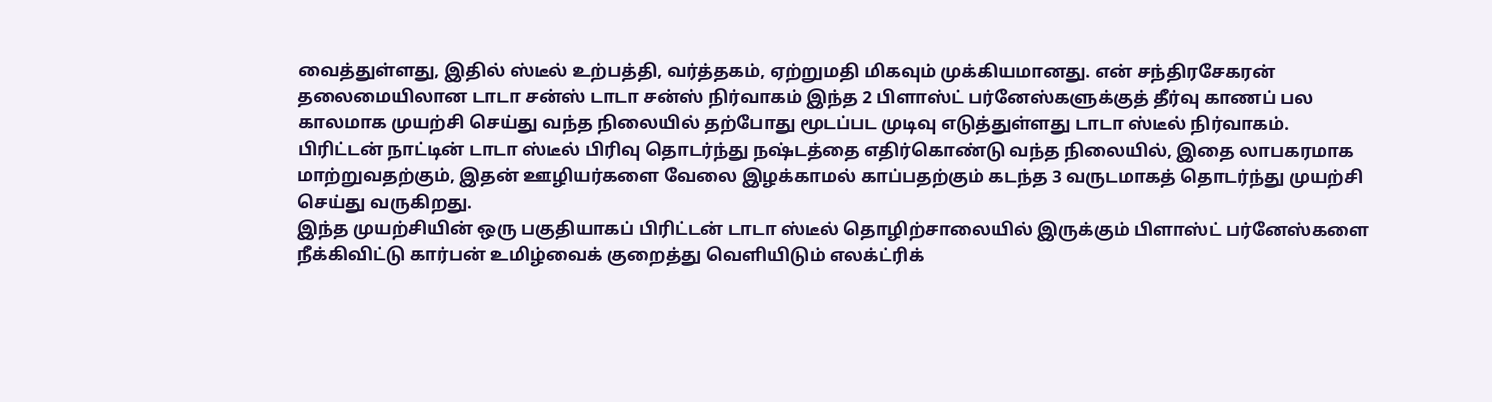வைத்துள்ளது, இதில் ஸ்டீல் உற்பத்தி, வர்த்தகம், ஏற்றுமதி மிகவும் முக்கியமானது. என் சந்திரசேகரன் தலைமையிலான டாடா சன்ஸ் டாடா சன்ஸ் நிர்வாகம் இந்த 2 பிளாஸ்ட் பர்னேஸ்களுக்குத் தீர்வு காணப் பல காலமாக முயற்சி செய்து வந்த நிலையில் தற்போது மூடப்பட முடிவு எடுத்துள்ளது டாடா ஸ்டீல் நிர்வாகம்.
பிரிட்டன் நாட்டின் டாடா ஸ்டீல் பிரிவு தொடர்ந்து நஷ்டத்தை எதிர்கொண்டு வந்த நிலையில், இதை லாபகரமாக மாற்றுவதற்கும், இதன் ஊழியர்களை வேலை இழக்காமல் காப்பதற்கும் கடந்த 3 வருடமாகத் தொடர்ந்து முயற்சி செய்து வருகிறது.
இந்த முயற்சியின் ஒரு பகுதியாகப் பிரிட்டன் டாடா ஸ்டீல் தொழிற்சாலையில் இருக்கும் பிளாஸ்ட் பர்னேஸ்களை நீக்கிவிட்டு கார்பன் உமிழ்வைக் குறைத்து வெளியிடும் எலக்ட்ரிக்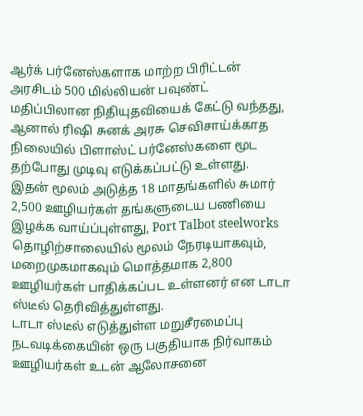ஆர்க் பர்னேஸ்களாக மாற்ற பிரிட்டன் அரசிடம் 500 மில்லியன் பவுண்ட் மதிப்பிலான நிதியுதவியைக் கேட்டு வந்தது, ஆனால் ரிஷி சுனக் அரசு செவிசாய்க்காத நிலையில் பிளாஸ்ட் பர்னேஸ்களை மூட தற்போது முடிவு எடுக்கப்பட்டு உள்ளது.
இதன் மூலம் அடுத்த 18 மாதங்களில் சுமார் 2,500 ஊழியர்கள் தங்களுடைய பணியை இழக்க வாய்ப்புள்ளது, Port Talbot steelworks தொழிற்சாலையில் மூலம் நேரடியாகவும், மறைமுகமாகவும் மொத்தமாக 2,800 ஊழியர்கள் பாதிக்கப்பட உள்ளனர் என டாடா ஸ்டீல் தெரிவித்துள்ளது.
டாடா ஸ்டீல் எடுத்துள்ள மறுசீரமைப்பு நடவடிக்கையின் ஒரு பகுதியாக நிர்வாகம் ஊழியர்கள் உடன் ஆலோசனை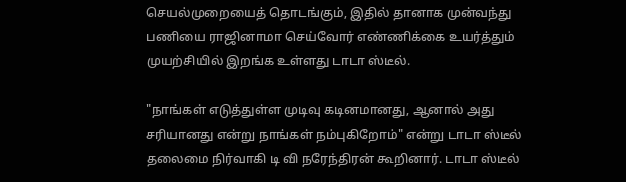செயல்முறையைத் தொடங்கும், இதில் தானாக முன்வந்து பணியை ராஜினாமா செய்வோர் எண்ணிக்கை உயர்த்தும் முயற்சியில் இறங்க உள்ளது டாடா ஸ்டீல்.

"நாங்கள் எடுத்துள்ள முடிவு கடினமானது, ஆனால் அது சரியானது என்று நாங்கள் நம்புகிறோம்" என்று டாடா ஸ்டீல் தலைமை நிர்வாகி டி வி நரேந்திரன் கூறினார். டாடா ஸ்டீல்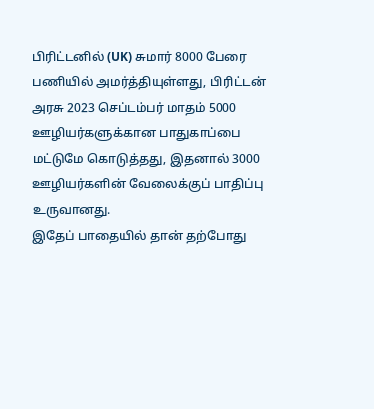பிரிட்டனில் (UK) சுமார் 8000 பேரை பணியில் அமர்த்தியுள்ளது, பிரிட்டன் அரசு 2023 செப்டம்பர் மாதம் 5000 ஊழியர்களுக்கான பாதுகாப்பை மட்டுமே கொடுத்தது, இதனால் 3000 ஊழியர்களின் வேலைக்குப் பாதிப்பு உருவானது.
இதேப் பாதையில் தான் தற்போது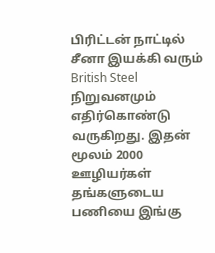பிரிட்டன் நாட்டில் சீனா இயக்கி வரும் British Steel நிறுவனமும் எதிர்கொண்டு வருகிறது. இதன் மூலம் 2000 ஊழியர்கள் தங்களுடைய பணியை இங்கு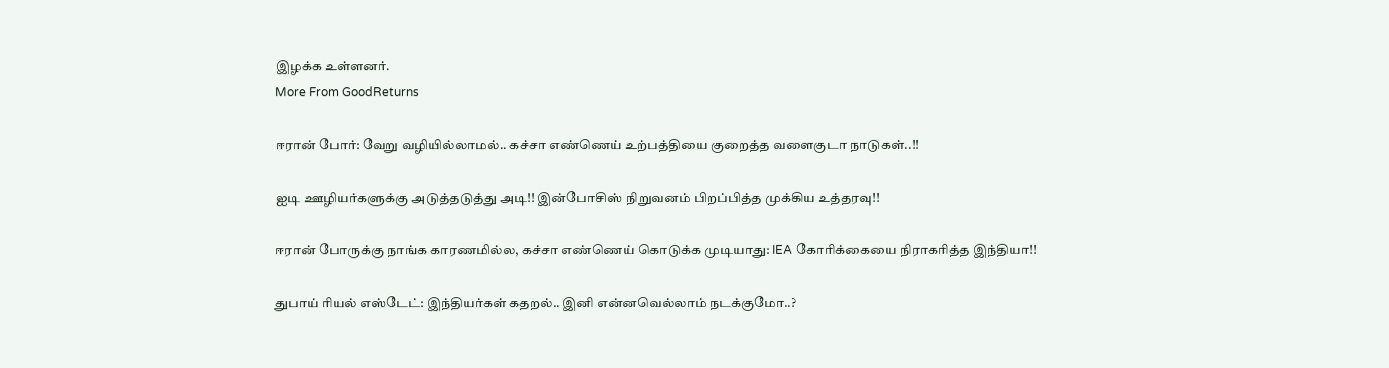இழக்க உள்ளனர்.
More From GoodReturns

ஈரான் போர்: வேறு வழியில்லாமல்.. கச்சா எண்ணெய் உற்பத்தியை குறைத்த வளைகுடா நாடுகள்..!!

ஐடி ஊழியர்களுக்கு அடுத்தடுத்து அடி!! இன்போசிஸ் நிறுவனம் பிறப்பித்த முக்கிய உத்தரவு!!

ஈரான் போருக்கு நாங்க காரணமில்ல, கச்சா எண்ணெய் கொடுக்க முடியாது: IEA கோரிக்கையை நிராகரித்த இந்தியா!!

துபாய் ரியல் எஸ்டேட்: இந்தியர்கள் கதறல்.. இனி என்னவெல்லாம் நடக்குமோ..?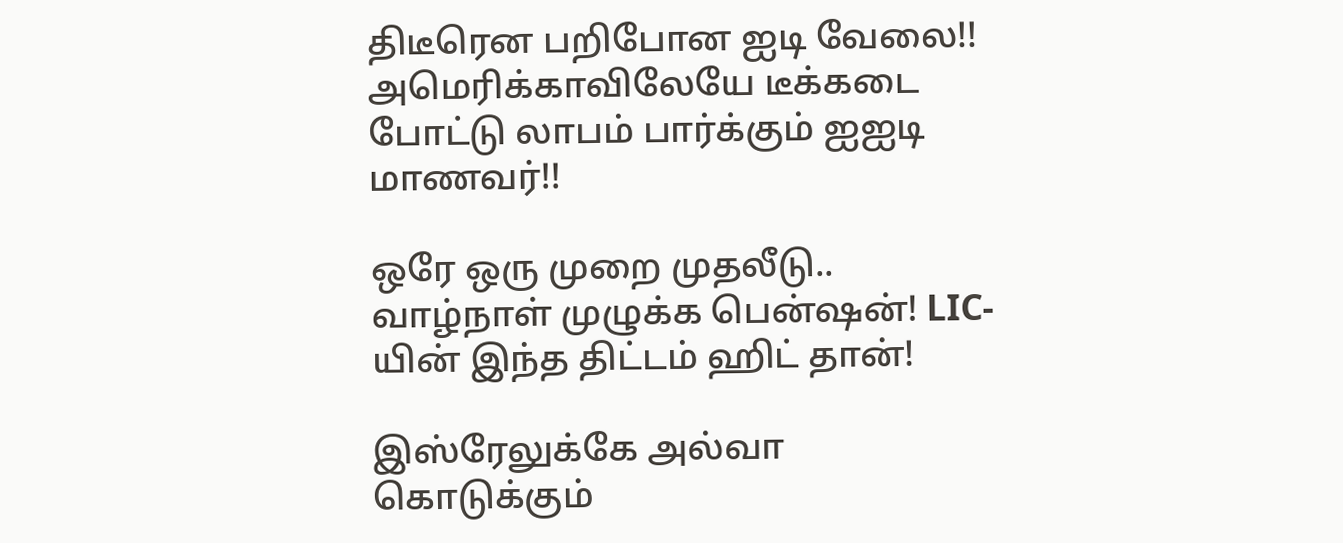திடீரென பறிபோன ஐடி வேலை!! அமெரிக்காவிலேயே டீக்கடை போட்டு லாபம் பார்க்கும் ஐஐடி மாணவர்!!

ஒரே ஒரு முறை முதலீடு.. வாழ்நாள் முழுக்க பென்ஷன்! LIC-யின் இந்த திட்டம் ஹிட் தான்!

இஸ்ரேலுக்கே அல்வா கொடுக்கும்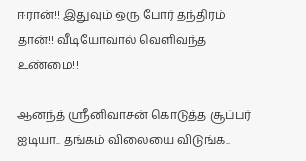ஈரான்!! இதுவும் ஒரு போர் தந்திரம் தான்!! வீடியோவால் வெளிவந்த உண்மை!!

ஆனந்த் ஸ்ரீனிவாசன் கொடுத்த சூப்பர் ஐடியா.. தங்கம் விலையை விடுங்க..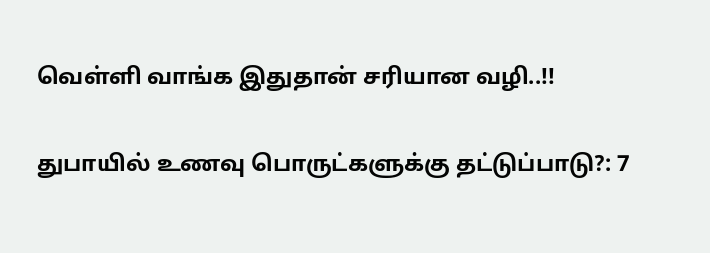வெள்ளி வாங்க இதுதான் சரியான வழி..!!

துபாயில் உணவு பொருட்களுக்கு தட்டுப்பாடு?: 7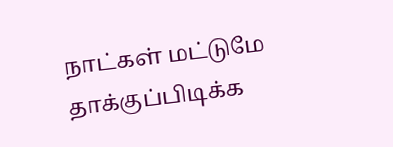நாட்கள் மட்டுமே தாக்குப்பிடிக்க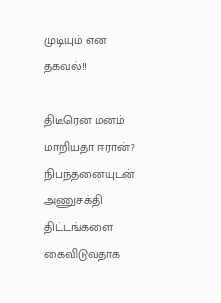முடியும் என தகவல்!!

திடீரென மனம் மாறியதா ஈரான்? நிபந்தனையுடன் அணுசக்தி திட்டங்களை கைவிடுவதாக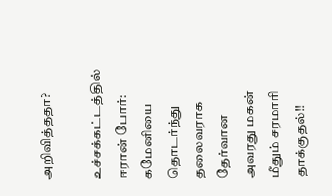அறிவித்ததா?

உச்சக்கட்டத்தில் ஈரான் போர்: கமேனியை தொடர்ந்து தலைவராக தேர்வான அவரது மகன் மீதும் சரமாரி தாக்குதல்!!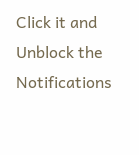Click it and Unblock the Notifications